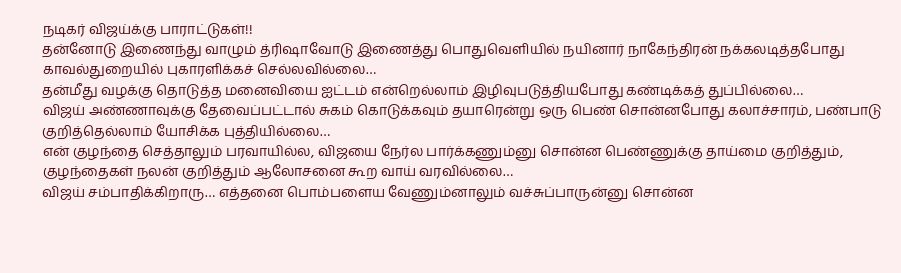நடிகர் விஜய்க்கு பாராட்டுகள்!!
தன்னோடு இணைந்து வாழும் த்ரிஷாவோடு இணைத்து பொதுவெளியில் நயினார் நாகேந்திரன் நக்கலடித்தபோது காவல்துறையில் புகாரளிக்கச் செல்லவில்லை…
தன்மீது வழக்கு தொடுத்த மனைவியை ஐட்டம் என்றெல்லாம் இழிவுபடுத்தியபோது கண்டிக்கத் துப்பில்லை…
விஜய் அண்ணாவுக்கு தேவைப்பட்டால் சுகம் கொடுக்கவும் தயாரென்று ஒரு பெண் சொன்னபோது கலாச்சாரம், பண்பாடு குறித்தெல்லாம் யோசிக்க புத்தியில்லை…
என் குழந்தை செத்தாலும் பரவாயில்ல, விஜயை நேர்ல பார்க்கணும்னு சொன்ன பெண்ணுக்கு தாய்மை குறித்தும், குழந்தைகள் நலன் குறித்தும் ஆலோசனை கூற வாய் வரவில்லை…
விஜய் சம்பாதிக்கிறாரு… எத்தனை பொம்பளைய வேணும்னாலும் வச்சுப்பாருன்னு சொன்ன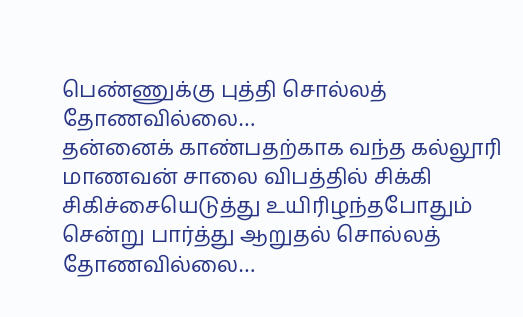பெண்ணுக்கு புத்தி சொல்லத் தோணவில்லை…
தன்னைக் காண்பதற்காக வந்த கல்லூரி மாணவன் சாலை விபத்தில் சிக்கி சிகிச்சையெடுத்து உயிரிழந்தபோதும் சென்று பார்த்து ஆறுதல் சொல்லத் தோணவில்லை…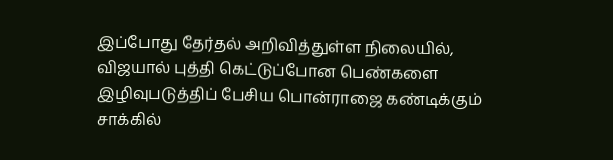இப்போது தேர்தல் அறிவித்துள்ள நிலையில், விஜயால் புத்தி கெட்டுப்போன பெண்களை இழிவுபடுத்திப் பேசிய பொன்ராஜை கண்டிக்கும் சாக்கில்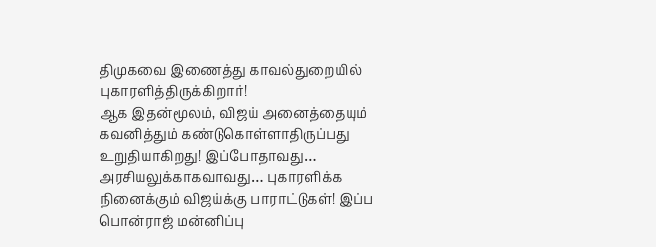திமுகவை இணைத்து காவல்துறையில் புகாரளித்திருக்கிறார்!
ஆக இதன்மூலம், விஜய் அனைத்தையும் கவனித்தும் கண்டுகொள்ளாதிருப்பது உறுதியாகிறது! இப்போதாவது… அரசியலுக்காகவாவது… புகாரளிக்க நினைக்கும் விஜய்க்கு பாராட்டுகள்! இப்ப பொன்ராஜ் மன்னிப்பு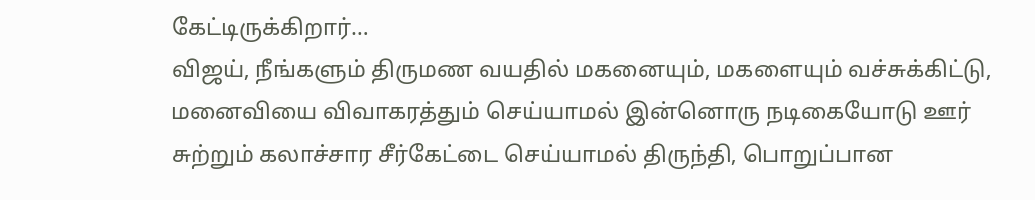கேட்டிருக்கிறார்…
விஜய், நீங்களும் திருமண வயதில் மகனையும், மகளையும் வச்சுக்கிட்டு, மனைவியை விவாகரத்தும் செய்யாமல் இன்னொரு நடிகையோடு ஊர் சுற்றும் கலாச்சார சீர்கேட்டை செய்யாமல் திருந்தி, பொறுப்பான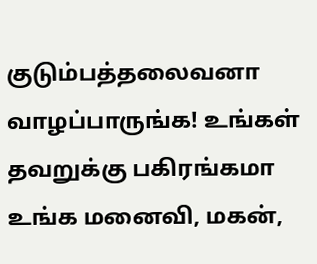குடும்பத்தலைவனா வாழப்பாருங்க! உங்கள் தவறுக்கு பகிரங்கமா உங்க மனைவி, மகன்,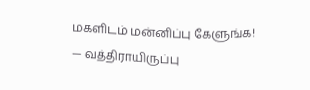மகளிடம் மன்னிப்பு கேளுங்க!
— வத்திராயிருப்பு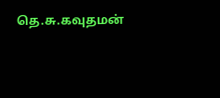தெ.சு.கவுதமன்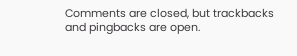Comments are closed, but trackbacks and pingbacks are open.